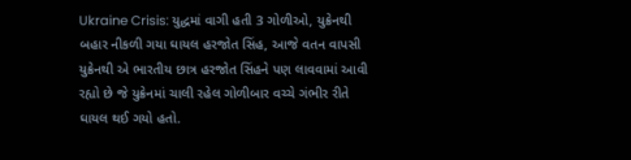Ukraine Crisis: યુદ્ધમાં વાગી હતી 3 ગોળીઓ, યુક્રેનથી બહાર નીકળી ગયા ઘાયલ હરજોત સિંહ, આજે વતન વાપસી
યુક્રેનથી એ ભારતીય છાત્ર હરજોત સિંહને પણ લાવવામાં આવી રહ્યો છે જે યુક્રેનમાં ચાલી રહેલ ગોળીબાર વચ્ચે ગંભીર રીતે ઘાયલ થઈ ગયો હતો.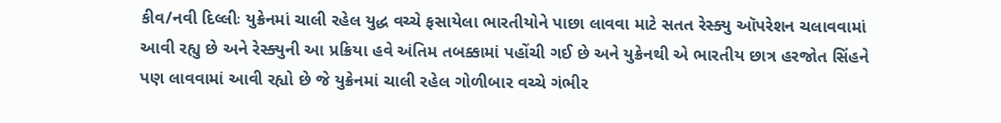કીવ/નવી દિલ્લીઃ યુક્રેનમાં ચાલી રહેલ યુદ્ધ વચ્ચે ફસાયેલા ભારતીયોને પાછા લાવવા માટે સતત રેસ્ક્યુ ઑપરેશન ચલાવવામાં આવી રહ્યુ છે અને રેસ્ક્યુની આ પ્રક્રિયા હવે અંતિમ તબક્કામાં પહોંચી ગઈ છે અને યુક્રેનથી એ ભારતીય છાત્ર હરજોત સિંહને પણ લાવવામાં આવી રહ્યો છે જે યુક્રેનમાં ચાલી રહેલ ગોળીબાર વચ્ચે ગંભીર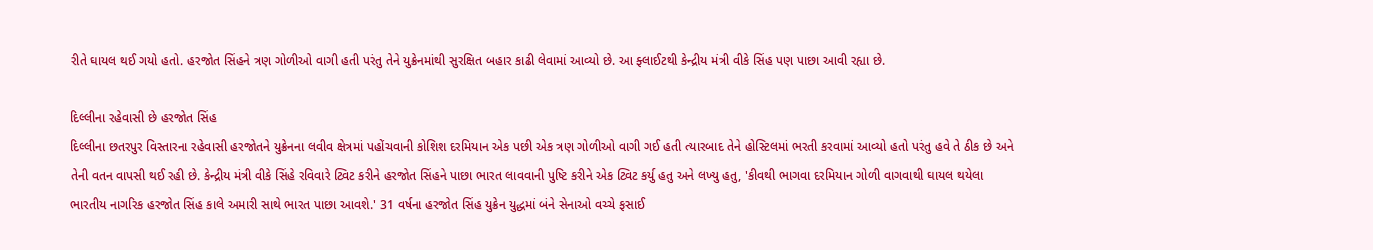રીતે ઘાયલ થઈ ગયો હતો. હરજોત સિંહને ત્રણ ગોળીઓ વાગી હતી પરંતુ તેને યુક્રેનમાંથી સુરક્ષિત બહાર કાઢી લેવામાં આવ્યો છે. આ ફ્લાઈટથી કેન્દ્રીય મંત્રી વીકે સિંહ પણ પાછા આવી રહ્યા છે.

દિલ્લીના રહેવાસી છે હરજોત સિંહ
દિલ્લીના છતરપુર વિસ્તારના રહેવાસી હરજોતને યુક્રેનના લવીવ ક્ષેત્રમાં પહોંચવાની કોશિશ દરમિયાન એક પછી એક ત્રણ ગોળીઓ વાગી ગઈ હતી ત્યારબાદ તેને હોસ્ટિલમાં ભરતી કરવામાં આવ્યો હતો પરંતુ હવે તે ઠીક છે અને તેની વતન વાપસી થઈ રહી છે. કેન્દ્રીય મંત્રી વીકે સિંહે રવિવારે ટ્વિટ કરીને હરજોત સિંહને પાછા ભારત લાવવાની પુષ્ટિ કરીને એક ટ્વિટ કર્યુ હતુ અને લખ્યુ હતુ, 'કીવથી ભાગવા દરમિયાન ગોળી વાગવાથી ઘાયલ થયેલા ભારતીય નાગરિક હરજોત સિંહ કાલે અમારી સાથે ભારત પાછા આવશે.' 31 વર્ષના હરજોત સિંહ યુક્રેન યુદ્ધમાં બંને સેનાઓ વચ્ચે ફસાઈ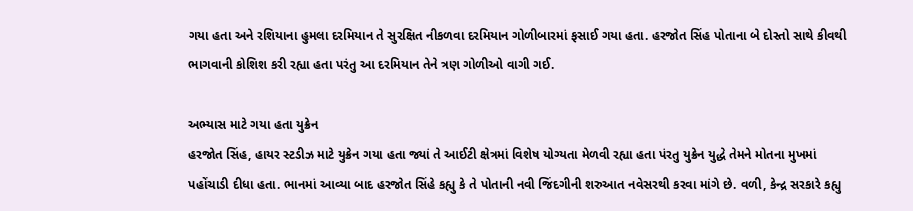ગયા હતા અને રશિયાના હુમલા દરમિયાન તે સુરક્ષિત નીકળવા દરમિયાન ગોળીબારમાં ફસાઈ ગયા હતા. હરજોત સિંહ પોતાના બે દોસ્તો સાથે કીવથી ભાગવાની કોશિશ કરી રહ્યા હતા પરંતુ આ દરમિયાન તેને ત્રણ ગોળીઓ વાગી ગઈ.

અભ્યાસ માટે ગયા હતા યુક્રેન
હરજોત સિંહ, હાયર સ્ટડીઝ માટે યુક્રેન ગયા હતા જ્યાં તે આઈટી ક્ષેત્રમાં વિશેષ યોગ્યતા મેળવી રહ્યા હતા પંરતુ યુક્રેન યુદ્ધે તેમને મોતના મુખમાં પહોંચાડી દીધા હતા. ભાનમાં આવ્યા બાદ હરજોત સિંહે કહ્યુ કે તે પોતાની નવી જિંદગીની શરુઆત નવેસરથી કરવા માંગે છે. વળી, કેન્દ્ર સરકારે કહ્યુ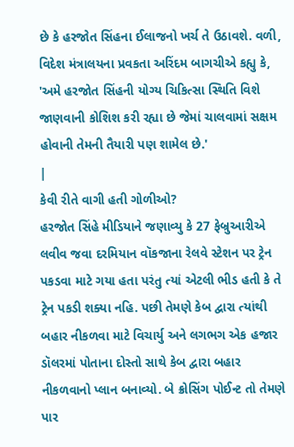છે કે હરજોત સિંહના ઈલાજનો ખર્ચ તે ઉઠાવશે. વળી, વિદેશ મંત્રાલયના પ્રવકતા અરિંદમ બાગચીએ કહ્યુ કે, 'અમે હરજોત સિંહની યોગ્ય ચિકિત્સા સ્થિતિ વિશે જાણવાની કોશિશ કરી રહ્યા છે જેમાં ચાલવામાં સક્ષમ હોવાની તેમની તૈયારી પણ શામેલ છે.'
|
કેવી રીતે વાગી હતી ગોળીઓ?
હરજોત સિંહે મીડિયાને જણાવ્યુ કે 27 ફેબ્રુઆરીએ લવીવ જવા દરમિયાન વૉકજાના રેલવે સ્ટેશન પર ટ્રેન પકડવા માટે ગયા હતા પરંતુ ત્યાં એટલી ભીડ હતી કે તે ટ્રેન પકડી શક્યા નહિ. પછી તેમણે કેબ દ્વારા ત્યાંથી બહાર નીકળવા માટે વિચાર્યુ અને લગભગ એક હજાર ડૉલરમાં પોતાના દોસ્તો સાથે કેબ દ્વારા બહાર નીકળવાનો પ્લાન બનાવ્યો. બે ક્રોસિંગ પોઈન્ટ તો તેમણે પાર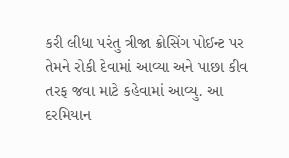કરી લીધા પરંતુ ત્રીજા ક્રોસિંગ પોઈન્ટ પર તેમને રોકી દેવામાં આવ્યા અને પાછા કીવ તરફ જવા માટે કહેવામાં આવ્યુ. આ દરમિયાન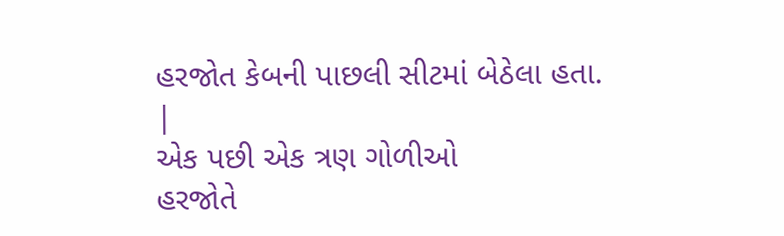હરજોત કેબની પાછલી સીટમાં બેઠેલા હતા.
|
એક પછી એક ત્રણ ગોળીઓ
હરજોતે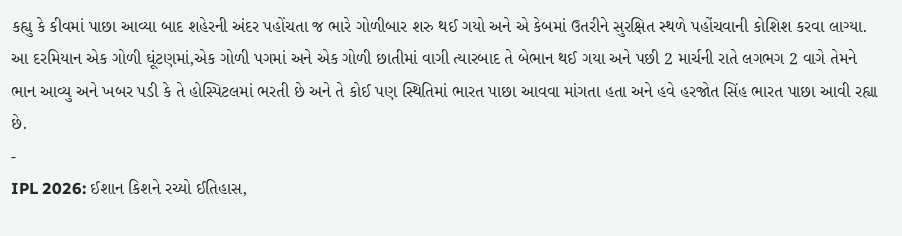કહ્યુ કે કીવમાં પાછા આવ્યા બાદ શહેરની અંદર પહોંચતા જ ભારે ગોળીબાર શરુ થઈ ગયો અને એ કેબમાં ઉતરીને સુરક્ષિત સ્થળે પહોંચવાની કોશિશ કરવા લાગ્યા. આ દરમિયાન એક ગોળી ઘૂંટણમાં,એક ગોળી પગમાં અને એક ગોળી છાતીમાં વાગી ત્યારબાદ તે બેભાન થઈ ગયા અને પછી 2 માર્ચની રાતે લગભગ 2 વાગે તેમને ભાન આવ્યુ અને ખબર પડી કે તે હોસ્પિટલમાં ભરતી છે અને તે કોઈ પણ સ્થિતિમાં ભારત પાછા આવવા માંગતા હતા અને હવે હરજોત સિંહ ભારત પાછા આવી રહ્યા છે.
-
IPL 2026: ઈશાન કિશને રચ્યો ઈતિહાસ,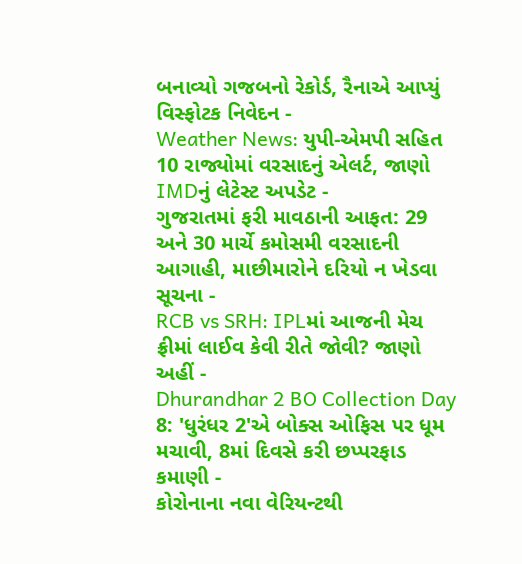બનાવ્યો ગજબનો રેકોર્ડ, રૈનાએ આપ્યું વિસ્ફોટક નિવેદન -
Weather News: યુપી-એમપી સહિત 10 રાજ્યોમાં વરસાદનું એલર્ટ, જાણો IMDનું લેટેસ્ટ અપડેટ -
ગુજરાતમાં ફરી માવઠાની આફત: 29 અને 30 માર્ચે કમોસમી વરસાદની આગાહી, માછીમારોને દરિયો ન ખેડવા સૂચના -
RCB vs SRH: IPLમાં આજની મેચ ફ્રીમાં લાઈવ કેવી રીતે જોવી? જાણો અહીં -
Dhurandhar 2 BO Collection Day 8: 'ધુરંધર 2'એ બોક્સ ઓફિસ પર ધૂમ મચાવી, 8માં દિવસે કરી છપ્પરફાડ કમાણી -
કોરોનાના નવા વેરિયન્ટથી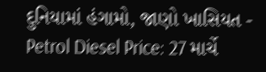દુનિયામાં હંગામો, જાણો ખાસિયત -
Petrol Diesel Price: 27 માર્ચે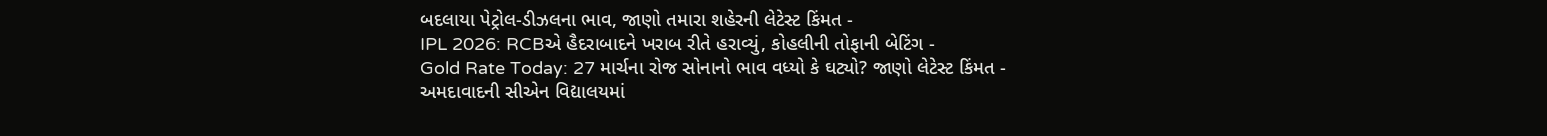બદલાયા પેટ્રોલ-ડીઝલના ભાવ, જાણો તમારા શહેરની લેટેસ્ટ કિંમત -
IPL 2026: RCBએ હૈદરાબાદને ખરાબ રીતે હરાવ્યું, કોહલીની તોફાની બેટિંગ -
Gold Rate Today: 27 માર્ચના રોજ સોનાનો ભાવ વધ્યો કે ઘટ્યો? જાણો લેટેસ્ટ કિંમત -
અમદાવાદની સીએન વિદ્યાલયમાં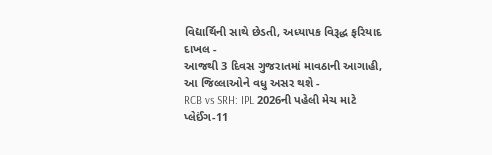વિદ્યાર્થિની સાથે છેડતી, અધ્યાપક વિરૂદ્ધ ફરિયાદ દાખલ -
આજથી 3 દિવસ ગુજરાતમાં માવઠાની આગાહી, આ જિલ્લાઓને વધુ અસર થશે -
RCB vs SRH: IPL 2026ની પહેલી મેચ માટે પ્લેઈંગ-11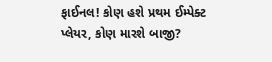ફાઈનલ! કોણ હશે પ્રથમ ઈમ્પેક્ટ પ્લેયર, કોણ મારશે બાજી?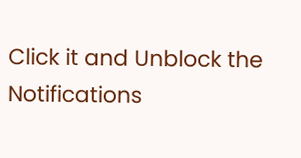Click it and Unblock the Notifications